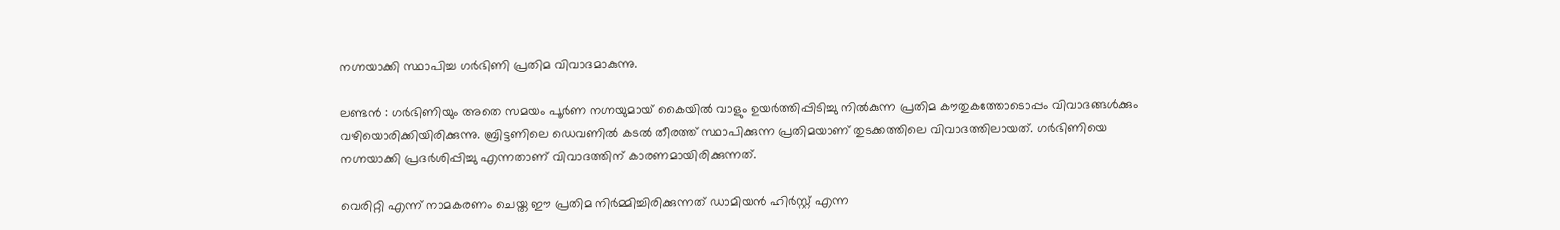നഗ്നയാക്കി സ്ഥാപിച്ച ഗര്‍ഭിണി പ്രതിമ വിവാദമാകുന്നു.

ലണ്ടന്‍ : ഗര്‍ഭിണിയും അതെ സമയം പൂര്‍ണ നഗ്നയുമായ് കൈയില്‍ വാളും ഉയര്‍ത്തിപ്പിടിച്ചു നില്‍കുന്ന പ്രതിമ കൗതുകത്തോടൊപ്പം വിവാദങ്ങള്‍ക്കും വഴിയൊരിക്കിയിരിക്കുന്നു. ബ്രിട്ടണിലെ ഡെവണില്‍ കടല്‍ തീരത്ത് സ്ഥാപിക്കുന്ന പ്രതിമയാണ് തുടക്കത്തിലെ വിവാദത്തിലായത്. ഗര്‍ഭിണിയെ നഗ്നയാക്കി പ്രദര്‍ശിപ്പിച്ചു എന്നതാണ് വിവാദത്തിന് കാരണമായിരിക്കുന്നത്.

വെരിറ്റി എന്ന് നാമകരണം ചെയ്ത ഈ പ്രതിമ നിര്‍മ്മിച്ചിരിക്കുന്നത് ഡാമിയന്‍ ഹിര്‍സ്റ്റ് എന്ന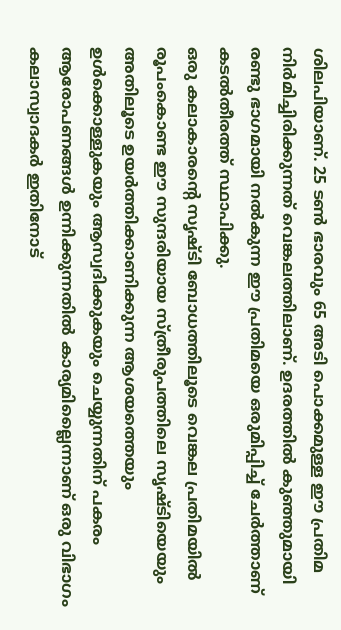ശിലപിയാണ്. 25 ടണ്‍ ഭാരവും 65 അടി പൊക്കമുള്ള ഈ പ്രതിമ നിര്‍മിച്ചിരിക്കുന്നത് വെങ്കലത്തിലാണ്. ഉദരത്തില്‍ കുഞ്ഞുമായി രണ്ടു ഭാഗമായി നല്‍കുന്ന ഈ പ്രതിമയെ ഒരുമിപ്പിച്ച് ചേര്‍ത്താണ് കടല്‍തീരത്ത് സ്ഥാപിക്കു.
ഒരു കലാകാരന്റെ സൃഷ്ടി ബോധത്തിലൂടെ വെങ്കല പ്രതിമയില്‍ രൂപംകൊണ്ട ഈ സുന്ദരിയായ സ്ത്രീരുപത്തിലെ സൃഷ്ടിയെയും അതിലൂടെ ഉയര്‍ത്തിക്കാണിക്കുന്ന ആശയത്തെയും ഉള്‍ക്കൊള്ളുകയും ആസ്വദിക്കുകയും ചെയ്യുന്നതിന് പകരം ആരോപണങ്ങള്‍ ഉന്നിക്കുന്നതില്‍ കാര്യമില്ലൈന്നാണ് ഒരു വിഭാഗം കലാസ്വാദകര്‍ ഇതിനോട്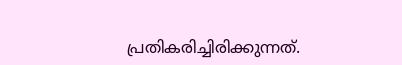പ്രതികരിച്ചിരിക്കുന്നത്.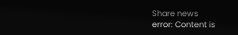Share news
error: Content is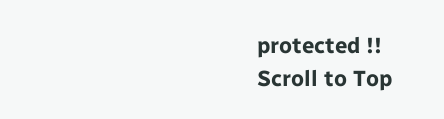protected !!
Scroll to Top